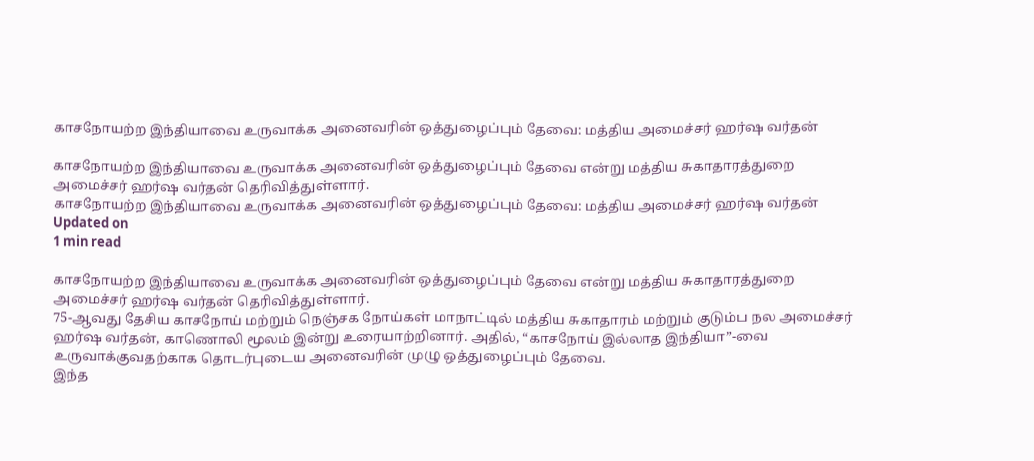காசநோயற்ற இந்தியாவை உருவாக்க அனைவரின் ஒத்துழைப்பும் தேவை: மத்திய அமைச்சர் ஹர்ஷ வர்தன்

காசநோயற்ற இந்தியாவை உருவாக்க அனைவரின் ஒத்துழைப்பும் தேவை என்று மத்திய சுகாதாரத்துறை அமைச்சர் ஹர்ஷ வர்தன் தெரிவித்துள்ளார்.
காசநோயற்ற இந்தியாவை உருவாக்க அனைவரின் ஒத்துழைப்பும் தேவை: மத்திய அமைச்சர் ஹர்ஷ வர்தன்
Updated on
1 min read

காசநோயற்ற இந்தியாவை உருவாக்க அனைவரின் ஒத்துழைப்பும் தேவை என்று மத்திய சுகாதாரத்துறை அமைச்சர் ஹர்ஷ வர்தன் தெரிவித்துள்ளார்.
75-ஆவது தேசிய காசநோய் மற்றும் நெஞ்சக நோய்கள் மாநாட்டில் மத்திய சுகாதாரம் மற்றும் குடும்ப நல அமைச்சர் ஹர்ஷ வர்தன், காணொலி மூலம் இன்று உரையாற்றினார். அதில், “காசநோய் இல்லாத இந்தியா”-வை உருவாக்குவதற்காக தொடர்புடைய அனைவரின் முழு ஒத்துழைப்பும் தேவை.
இந்த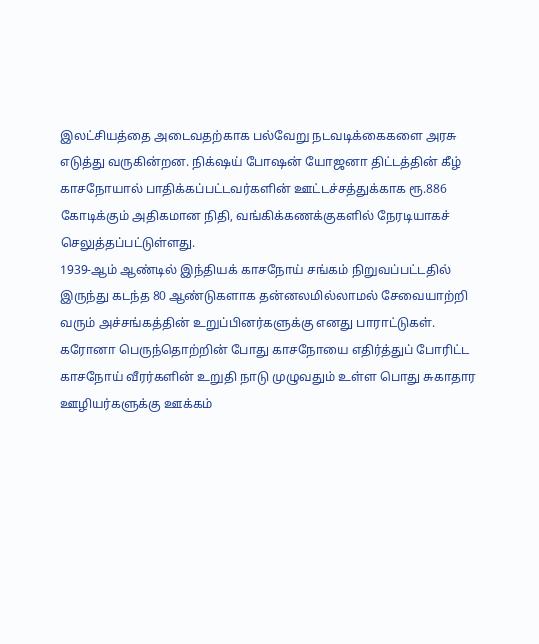இலட்சியத்தை அடைவதற்காக பல்வேறு நடவடிக்கைகளை அரசு எடுத்து வருகின்றன. நிக்‌ஷய் போஷன் யோஜனா திட்டத்தின் கீழ் காசநோயால் பாதிக்கப்பட்டவர்களின் ஊட்டச்சத்துக்காக ரூ.886 கோடிக்கும் அதிகமான நிதி, வங்கிக்கணக்குகளில் நேரடியாகச் செலுத்தப்பட்டுள்ளது.
1939-ஆம் ஆண்டில் இந்தியக் காசநோய் சங்கம் நிறுவப்பட்டதில் இருந்து கடந்த 80 ஆண்டுகளாக தன்னலமில்லாமல் சேவையாற்றி வரும் அச்சங்கத்தின் உறுப்பினர்களுக்கு எனது பாராட்டுகள்.
கரோனா பெருந்தொற்றின் போது காசநோயை எதிர்த்துப் போரிட்ட காசநோய் வீரர்களின் உறுதி நாடு முழுவதும் உள்ள பொது சுகாதார ஊழியர்களுக்கு ஊக்கம்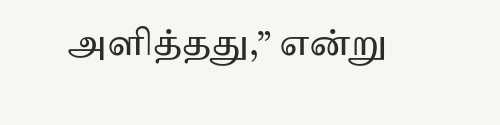அளித்தது,” என்று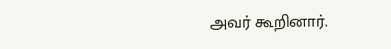அவர் கூறினார்.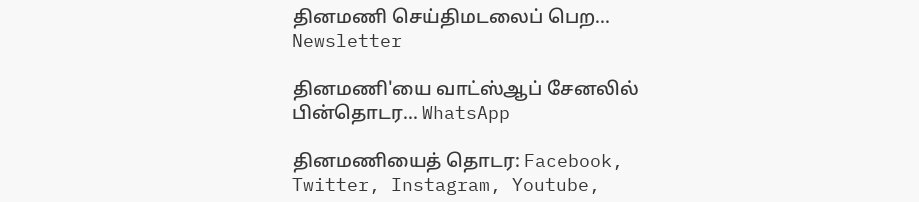தினமணி செய்திமடலைப் பெற... Newsletter

தினமணி'யை வாட்ஸ்ஆப் சேனலில் பின்தொடர... WhatsApp

தினமணியைத் தொடர: Facebook, Twitter, Instagram, Youtube,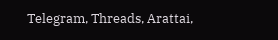Telegram, Threads, Arattai,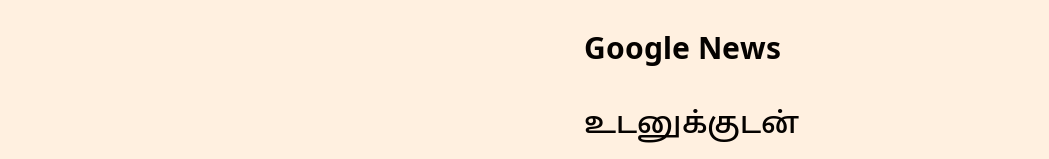Google News

உடனுக்குடன்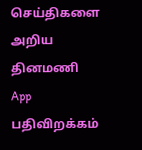செய்திகளை அறிய தினமணி App பதிவிறக்கம்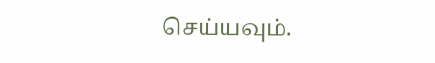செய்யவும்.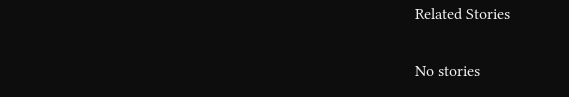Related Stories

No stories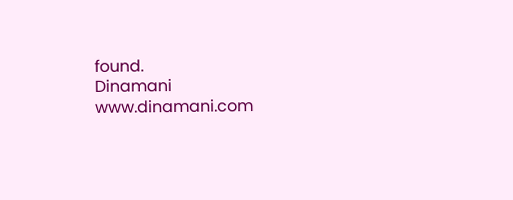found.
Dinamani
www.dinamani.com